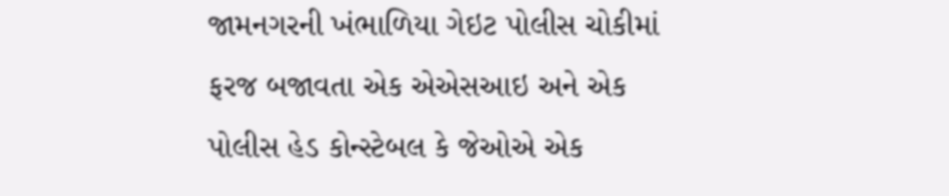જામનગરની ખંભાળિયા ગેઇટ પોલીસ ચોકીમાં ફરજ બજાવતા એક એએસઆઇ અને એક પોલીસ હેડ કોન્સ્ટેબલ કે જેઓએ એક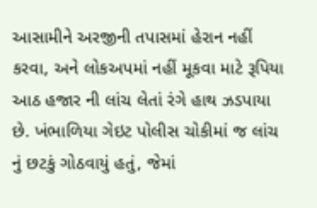આસામીને અરજીની તપાસમાં હેરાન નહીં કરવા, અને લોકઅપમાં નહીં મૂકવા માટે રૂપિયા આઠ હજાર ની લાંચ લેતાં રંગે હાથ ઝડપાયા છે. ખંભાળિયા ગેઇટ પોલીસ ચોકીમાં જ લાંચ નું છટકું ગોઠવાયું હતું, જેમાં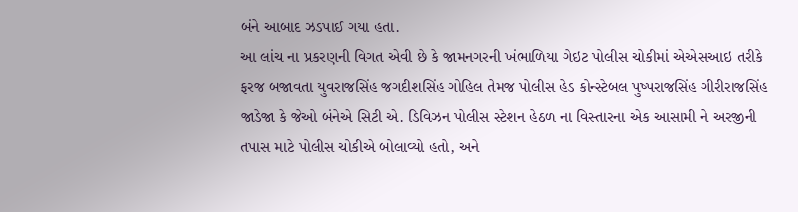બંને આબાદ ઝડપાઈ ગયા હતા.
આ લાંચ ના પ્રકરણની વિગત એવી છે કે જામનગરની ખંભાળિયા ગેઇટ પોલીસ ચોકીમાં એએસઆઇ તરીકે ફરજ બજાવતા યુવરાજસિંહ જગદીશસિંહ ગોહિલ તેમજ પોલીસ હેડ કોન્સ્ટેબલ પુષ્પરાજસિંહ ગીરીરાજસિંહ જાડેજા કે જેઓ બંનેએ સિટી એ. ડિવિઝન પોલીસ સ્ટેશન હેઠળ ના વિસ્તારના એક આસામી ને અરજીની તપાસ માટે પોલીસ ચોકીએ બોલાવ્યો હતો, અને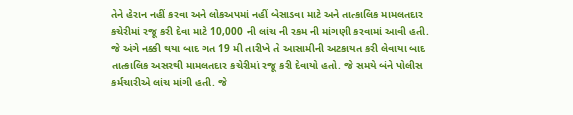તેને હેરાન નહીં કરવા અને લોકઅપમાં નહીં બેસાડવા માટે અને તાત્કાલિક મામલતદાર કચેરીમાં રજૂ કરી દેવા માટે 10,000 ની લાંચ ની રકમ ની માંગણી કરવામાં આવી હતી.
જે અંગે નક્કી થયા બાદ ગત 19 મી તારીખે તે આસામીની અટકાયત કરી લેવાયા બાદ તાત્કાલિક અસરથી મામલતદાર કચેરીમાં રજૂ કરી દેવાયો હતો. જે સમયે બંને પોલીસ કર્મચારીએ લાંચ માંગી હતી. જે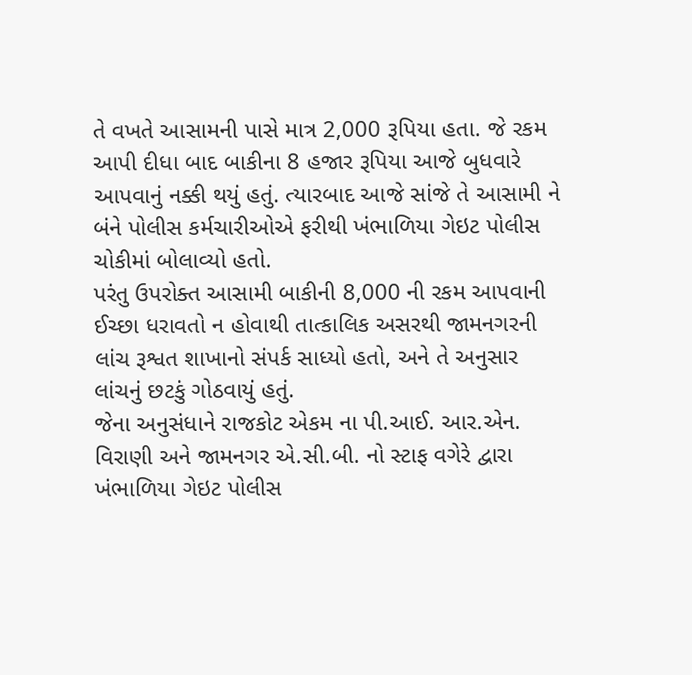તે વખતે આસામની પાસે માત્ર 2,000 રૂપિયા હતા. જે રકમ આપી દીધા બાદ બાકીના 8 હજાર રૂપિયા આજે બુધવારે આપવાનું નક્કી થયું હતું. ત્યારબાદ આજે સાંજે તે આસામી ને બંને પોલીસ કર્મચારીઓએ ફરીથી ખંભાળિયા ગેઇટ પોલીસ ચોકીમાં બોલાવ્યો હતો.
પરંતુ ઉપરોક્ત આસામી બાકીની 8,000 ની રકમ આપવાની ઈચ્છા ધરાવતો ન હોવાથી તાત્કાલિક અસરથી જામનગરની લાંચ રૂશ્વત શાખાનો સંપર્ક સાધ્યો હતો, અને તે અનુસાર લાંચનું છટકું ગોઠવાયું હતું.
જેના અનુસંધાને રાજકોટ એકમ ના પી.આઈ. આર.એન. વિરાણી અને જામનગર એ.સી.બી. નો સ્ટાફ વગેરે દ્વારા ખંભાળિયા ગેઇટ પોલીસ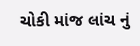ચોકી માંજ લાંચ નું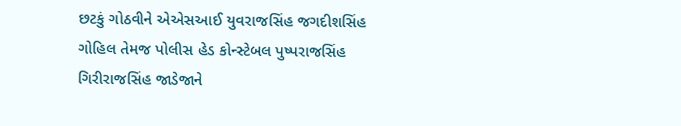છટકું ગોઠવીને એએસઆઈ યુવરાજસિંહ જગદીશસિંહ ગોહિલ તેમજ પોલીસ હેડ કોન્સ્ટેબલ પુષ્પરાજસિંહ ગિરીરાજસિંહ જાડેજાને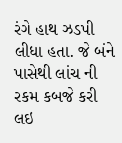રંગે હાથ ઝડપી લીધા હતા. જે બંને પાસેથી લાંચ ની રકમ કબજે કરી લઇ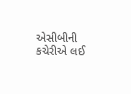એસીબીની કચેરીએ લઈ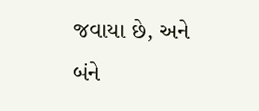જવાયા છે, અને બંને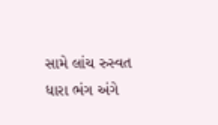સામે લાંચ રુસ્વત ધારા ભંગ અંગે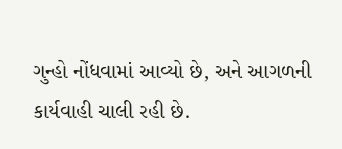ગુન્હો નોંધવામાં આવ્યો છે, અને આગળની કાર્યવાહી ચાલી રહી છે.